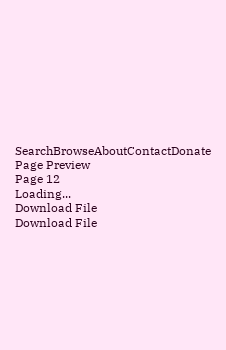SearchBrowseAboutContactDonate
Page Preview
Page 12
Loading...
Download File
Download File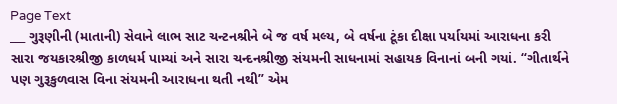Page Text
___ ગુરૂણીની (માતાની) સેવાને લાભ સાટ ચન્ટનશ્રીને બે જ વર્ષ મલ્ય, બે વર્ષના ટૂંકા દીક્ષા પર્યાયમાં આરાધના કરી સારા જયકારશ્રીજી કાળધર્મ પામ્યાં અને સારા ચન્દનશ્રીજી સંયમની સાધનામાં સહાયક વિનાનાં બની ગયાં. “ગીતાર્થને પણ ગુરૂકુળવાસ વિના સંયમની આરાધના થતી નથી” એમ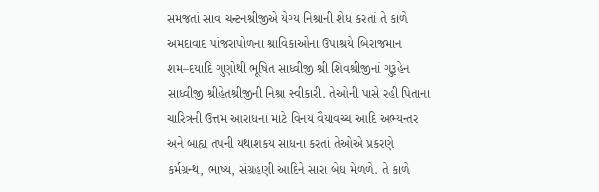સમજતાં સાવ ચન્ટનશ્રીજીએ યેગ્ય નિશ્રાની શેધ કરતાં તે કાળે અમદાવાદ પાંજરાપોળના શ્રાવિકાઓના ઉપાશ્રયે બિરાજમાન શમ–દયાદિ ગુણોથી ભૂષિત સાધ્વીજી શ્રી શિવશ્રીજીનાં ગુરૂહેન સાધ્વીજી શ્રીહેતશ્રીજીની નિશ્રા સ્વીકારી. તેઓની પાસે રહી પિતાના ચારિત્રની ઉત્તમ આરાધના માટે વિનય વૈયાવચ્ચ આદિ અભ્યન્તર અને બાહ્ય તપની યથાશકય સાધના કરતાં તેઓએ પ્રકરણે કર્મગ્રન્થ, ભાષ્ય, સંગ્રહણી આદિને સારા બેધ મેળળે. તે કાળે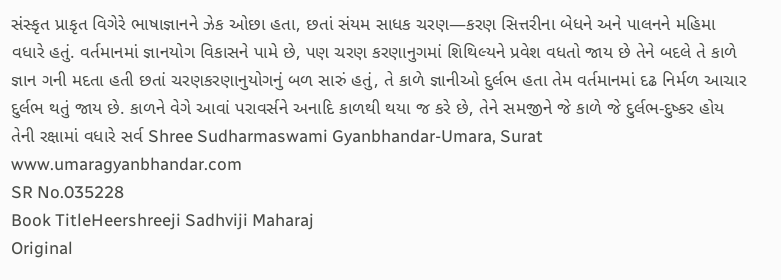સંસ્કૃત પ્રાકૃત વિગેરે ભાષાજ્ઞાનને ઝેક ઓછા હતા, છતાં સંયમ સાધક ચરણ—કરણ સિત્તરીના બેધને અને પાલનને મહિમા વધારે હતું. વર્તમાનમાં જ્ઞાનયોગ વિકાસને પામે છે, પણ ચરણ કરણાનુગમાં શિથિલ્યને પ્રવેશ વધતો જાય છે તેને બદલે તે કાળે જ્ઞાન ગની મદતા હતી છતાં ચરણકરણાનુયોગનું બળ સારું હતું, તે કાળે જ્ઞાનીઓ દુર્લભ હતા તેમ વર્તમાનમાં દઢ નિર્મળ આચાર દુર્લભ થતું જાય છે. કાળને વેગે આવાં પરાવર્સને અનાદિ કાળથી થયા જ કરે છે, તેને સમજીને જે કાળે જે દુર્લભ-દુષ્કર હોય તેની રક્ષામાં વધારે સર્વ Shree Sudharmaswami Gyanbhandar-Umara, Surat www.umaragyanbhandar.com
SR No.035228
Book TitleHeershreeji Sadhviji Maharaj
Original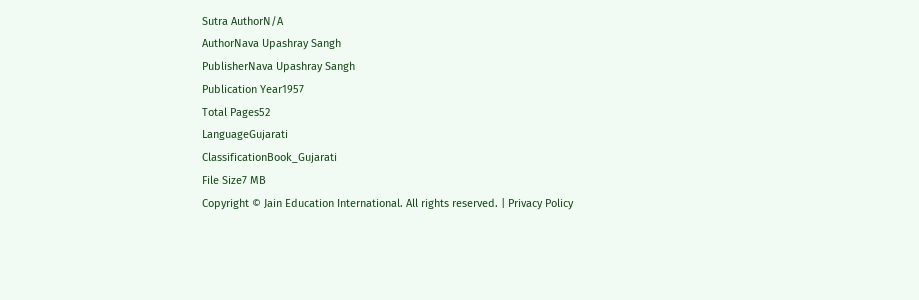Sutra AuthorN/A
AuthorNava Upashray Sangh
PublisherNava Upashray Sangh
Publication Year1957
Total Pages52
LanguageGujarati
ClassificationBook_Gujarati
File Size7 MB
Copyright © Jain Education International. All rights reserved. | Privacy Policy